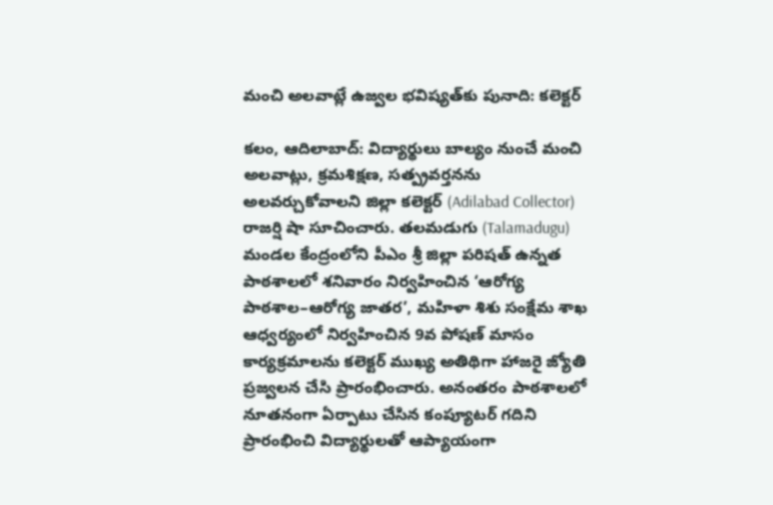మంచి అలవాట్లే ఉజ్వల భవిష్యత్‌కు పునాది: కలెక్టర్‌

కలం, ఆదిలాబాద్‌: విద్యార్థులు బాల్యం నుంచే మంచి అలవాట్లు, క్రమశిక్షణ, సత్ప్రవర్తనను అలవర్చుకోవాలని జిల్లా కలెక్టర్‌ (Adilabad Collector) రాజర్షి షా సూచించారు. తలమడుగు (Talamadugu) మండల కేంద్రంలోని పీఎం శ్రీ జిల్లా పరిషత్‌ ఉన్నత పాఠశాలలో శనివారం నిర్వహించిన ‘ఆరోగ్య పాఠశాల–ఆరోగ్య జాతర’, మహిళా శిశు సంక్షేమ శాఖ ఆధ్వర్యంలో నిర్వహించిన 9వ పోషణ్‌ మాసం కార్యక్రమాలను కలెక్టర్‌ ముఖ్య అతిథిగా హాజరై జ్యోతి ప్రజ్వలన చేసి ప్రారంభించారు. అనంతరం పాఠశాలలో నూతనంగా ఏర్పాటు చేసిన కంప్యూటర్‌ గదిని ప్రారంభించి విద్యార్థులతో ఆప్యాయంగా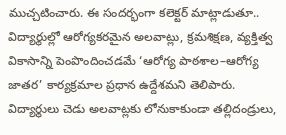ముచ్చటించారు. ఈ సందర్భంగా కలెక్టర్‌ మాట్లాడుతూ.. విద్యార్థుల్లో ఆరోగ్యకరమైన అలవాట్లు, క్రమశిక్షణ, వ్యక్తిత్వ వికాసాన్ని పెంపొందించడమే ‘ఆరోగ్య పాఠశాల–ఆరోగ్య జాతర’ కార్యక్రమాల ప్రధాన ఉద్దేశమని తెలిపారు. విద్యార్థులు చెడు అలవాట్లకు లోనుకాకుండా తల్లిదండ్రులు,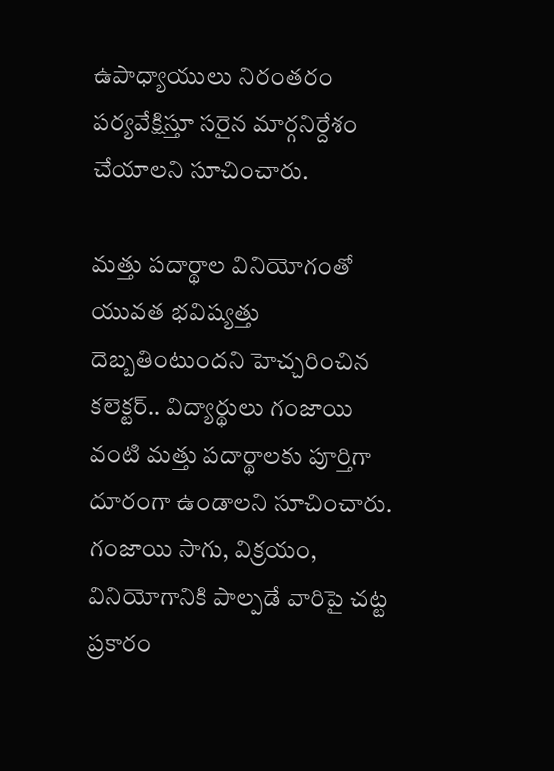ఉపాధ్యాయులు నిరంతరం పర్యవేక్షిస్తూ సరైన మార్గనిర్దేశం చేయాలని సూచించారు.

మత్తు పదార్థాల వినియోగంతో యువత భవిష్యత్తు దెబ్బతింటుందని హెచ్చరించిన కలెక్టర్‌.. విద్యార్థులు గంజాయి వంటి మత్తు పదార్థాలకు పూర్తిగా దూరంగా ఉండాలని సూచించారు. గంజాయి సాగు, విక్రయం, వినియోగానికి పాల్పడే వారిపై చట్ట ప్రకారం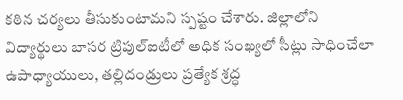కఠిన చర్యలు తీసుకుంటామని స్పష్టం చేశారు. జిల్లాలోని విద్యార్థులు బాసర ట్రిపుల్‌ఐటీలో అధిక సంఖ్యలో సీట్లు సాధించేలా ఉపాధ్యాయులు, తల్లిదండ్రులు ప్రత్యేక శ్రద్ధ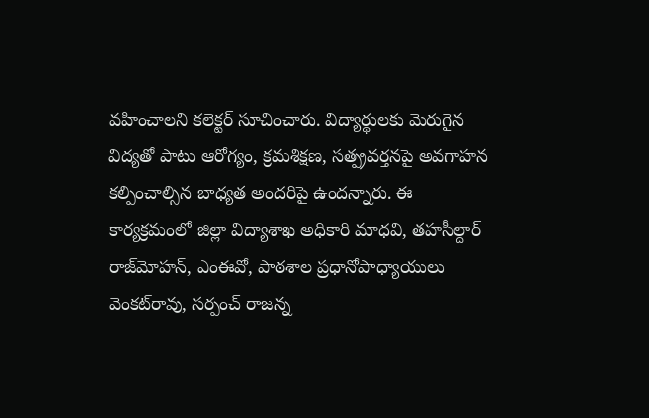వహించాలని కలెక్టర్‌ సూచించారు. విద్యార్థులకు మెరుగైన విద్యతో పాటు ఆరోగ్యం, క్రమశిక్షణ, సత్ప్రవర్తనపై అవగాహన కల్పించాల్సిన బాధ్యత అందరిపై ఉందన్నారు. ఈ కార్యక్రమంలో జిల్లా విద్యాశాఖ అధికారి మాధవి, తహసీల్దార్‌ రాజ్‌మోహన్‌, ఎంఈవో, పాఠశాల ప్రధానోపాధ్యాయులు వెంకట్‌రావు, సర్పంచ్‌ రాజన్న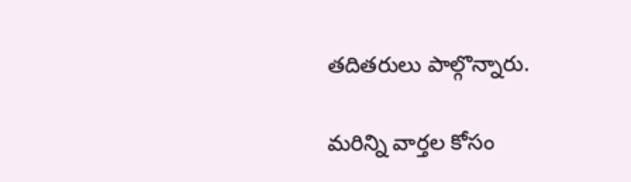తదితరులు పాల్గొన్నారు.

మ‌రిన్ని వార్త‌ల కోసం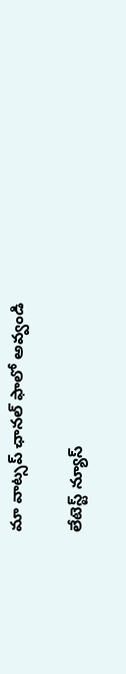మా వాట్స‌ప్ ఛాన‌ల్ ఫాలో అవ్వండి

లేటెస్ట్ న్యూస్‌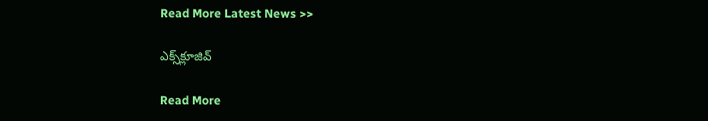Read More Latest News >>

ఎక్స్‌క్లూజివ్‌

Read More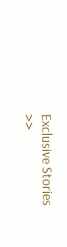Exclusive Stories >>